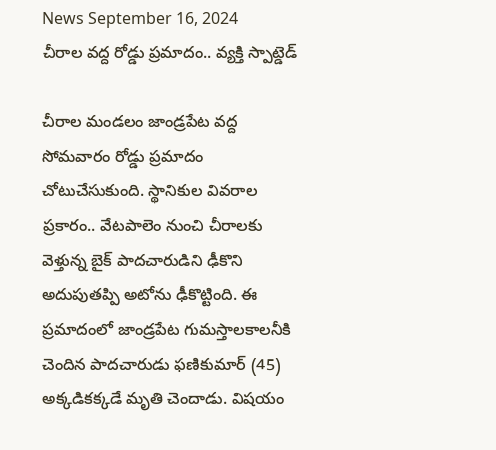News September 16, 2024
చీరాల వద్ద రోడ్డు ప్రమాదం.. వ్యక్తి స్పాట్డెడ్

చీరాల మండలం జాండ్రపేట వద్ద సోమవారం రోడ్డు ప్రమాదం చోటుచేసుకుంది. స్థానికుల వివరాల ప్రకారం.. వేటపాలెం నుంచి చీరాలకు వెళ్తున్న బైక్ పాదచారుడిని ఢీకొని అదుపుతప్పి అటోను ఢీకొట్టింది. ఈ ప్రమాదంలో జాండ్రపేట గుమస్తాలకాలనీకి చెందిన పాదచారుడు ఫణికుమార్ (45) అక్కడికక్కడే మృతి చెందాడు. విషయం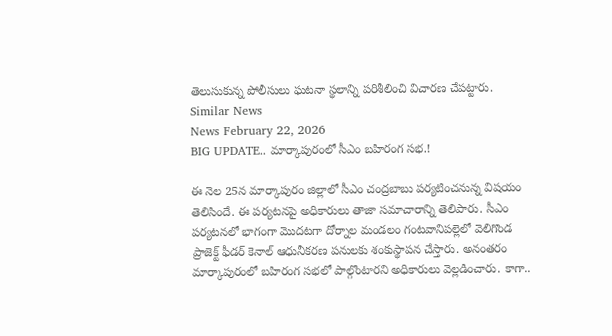తెలుసుకున్న పోలీసులు ఘటనా స్థలాన్ని పరిశీలించి విచారణ చేపట్టారు.
Similar News
News February 22, 2026
BIG UPDATE.. మార్కాపురంలో సీఎం బహిరంగ సభ.!

ఈ నెల 25న మార్కాపురం జిల్లాలో సీఎం చంద్రబాబు పర్యటించనున్న విషయం తెలిసిందే. ఈ పర్యటనపై అధికారులు తాజా సమాచారాన్ని తెలిపారు. సీఎం పర్యటనలో భాగంగా మొదటగా దోర్నాల మండలం గంటవానిపల్లెలో వెలిగొండ ప్రాజెక్ట్ ఫీడర్ కెనాల్ ఆధునీకరణ పనులకు శంకుస్థాపన చేస్తారు. అనంతరం మార్కాపురంలో బహిరంగ సభలో పాల్గొంటారని అధికారులు వెల్లడించారు. కాగా..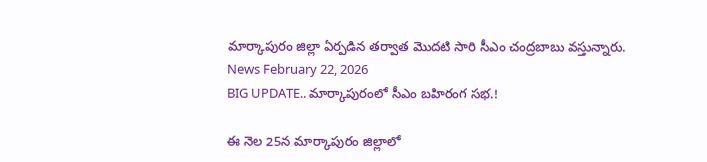మార్కాపురం జిల్లా ఏర్పడిన తర్వాత మొదటి సారి సీఎం చంద్రబాబు వస్తున్నారు.
News February 22, 2026
BIG UPDATE.. మార్కాపురంలో సీఎం బహిరంగ సభ.!

ఈ నెల 25న మార్కాపురం జిల్లాలో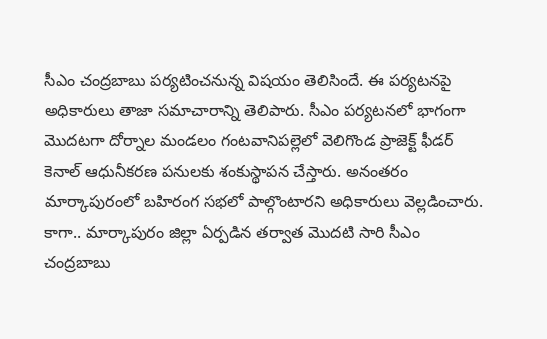సీఎం చంద్రబాబు పర్యటించనున్న విషయం తెలిసిందే. ఈ పర్యటనపై అధికారులు తాజా సమాచారాన్ని తెలిపారు. సీఎం పర్యటనలో భాగంగా మొదటగా దోర్నాల మండలం గంటవానిపల్లెలో వెలిగొండ ప్రాజెక్ట్ ఫీడర్ కెనాల్ ఆధునీకరణ పనులకు శంకుస్థాపన చేస్తారు. అనంతరం మార్కాపురంలో బహిరంగ సభలో పాల్గొంటారని అధికారులు వెల్లడించారు. కాగా.. మార్కాపురం జిల్లా ఏర్పడిన తర్వాత మొదటి సారి సీఎం చంద్రబాబు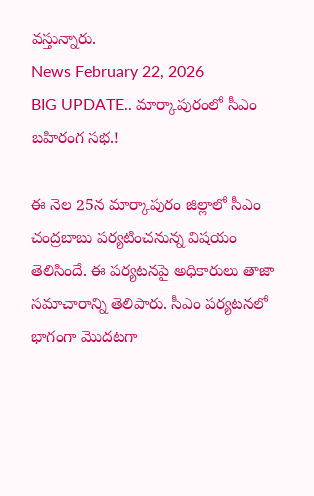వస్తున్నారు.
News February 22, 2026
BIG UPDATE.. మార్కాపురంలో సీఎం బహిరంగ సభ.!

ఈ నెల 25న మార్కాపురం జిల్లాలో సీఎం చంద్రబాబు పర్యటించనున్న విషయం తెలిసిందే. ఈ పర్యటనపై అధికారులు తాజా సమాచారాన్ని తెలిపారు. సీఎం పర్యటనలో భాగంగా మొదటగా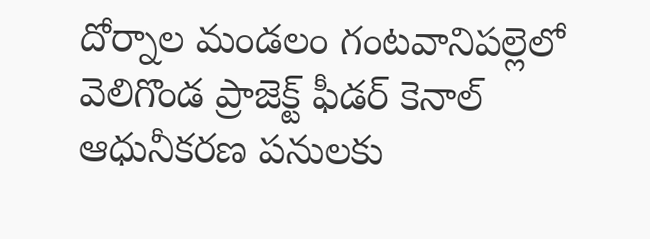దోర్నాల మండలం గంటవానిపల్లెలో వెలిగొండ ప్రాజెక్ట్ ఫీడర్ కెనాల్ ఆధునీకరణ పనులకు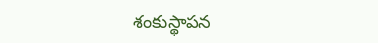శంకుస్థాపన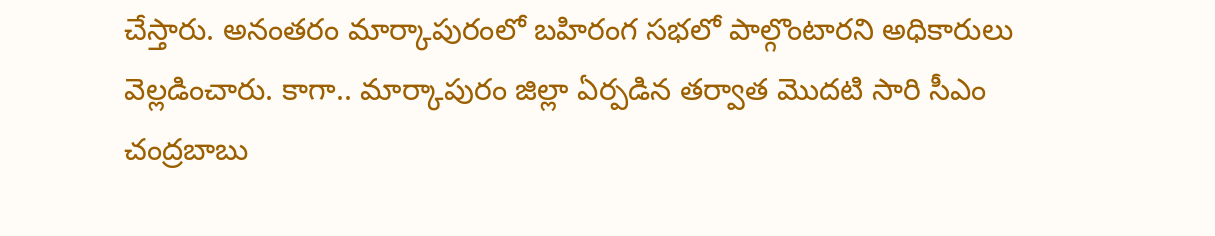చేస్తారు. అనంతరం మార్కాపురంలో బహిరంగ సభలో పాల్గొంటారని అధికారులు వెల్లడించారు. కాగా.. మార్కాపురం జిల్లా ఏర్పడిన తర్వాత మొదటి సారి సీఎం చంద్రబాబు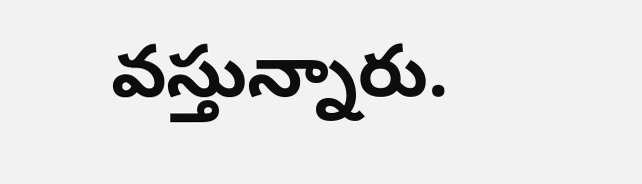వస్తున్నారు.